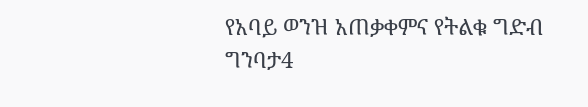የአባይ ወንዝ አጠቃቀምና የትልቁ ግድብ ግንባታ4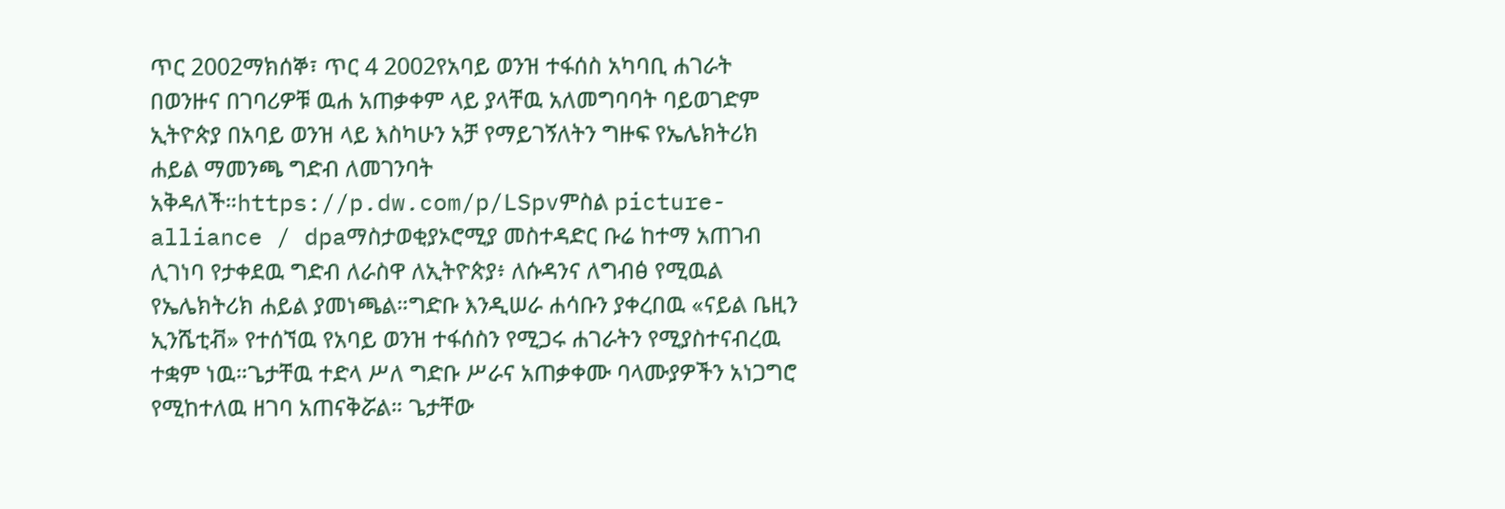ጥር 2002ማክሰኞ፣ ጥር 4 2002የአባይ ወንዝ ተፋሰስ አካባቢ ሐገራት በወንዙና በገባሪዎቹ ዉሐ አጠቃቀም ላይ ያላቸዉ አለመግባባት ባይወገድም ኢትዮጵያ በአባይ ወንዝ ላይ እስካሁን አቻ የማይገኝለትን ግዙፍ የኤሌክትሪክ ሐይል ማመንጫ ግድብ ለመገንባት አቅዳለች።https://p.dw.com/p/LSpvምስል picture-alliance / dpaማስታወቂያኦሮሚያ መስተዳድር ቡሬ ከተማ አጠገብ ሊገነባ የታቀደዉ ግድብ ለራስዋ ለኢትዮጵያ፥ ለሱዳንና ለግብፅ የሚዉል የኤሌክትሪክ ሐይል ያመነጫል።ግድቡ እንዲሠራ ሐሳቡን ያቀረበዉ «ናይል ቤዚን ኢንሼቲቭ» የተሰኘዉ የአባይ ወንዝ ተፋሰስን የሚጋሩ ሐገራትን የሚያስተናብረዉ ተቋም ነዉ።ጌታቸዉ ተድላ ሥለ ግድቡ ሥራና አጠቃቀሙ ባላሙያዎችን አነጋግሮ የሚከተለዉ ዘገባ አጠናቅሯል። ጌታቸው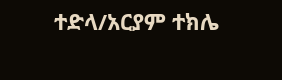ተድላ/አርያም ተክሌ